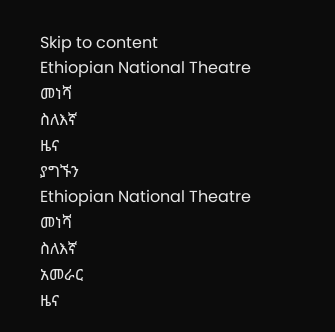Skip to content
Ethiopian National Theatre
መነሻ
ስለእኛ
ዜና
ያግኙን
Ethiopian National Theatre
መነሻ
ስለእኛ
አመራር
ዜና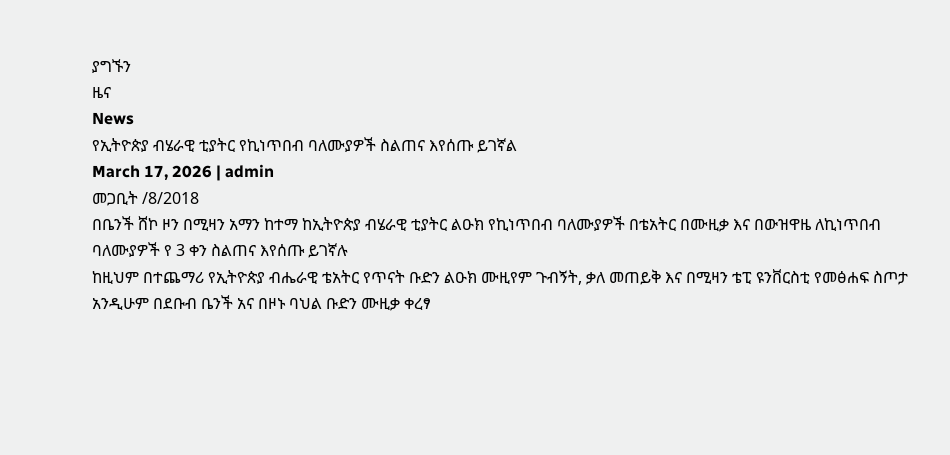ያግኙን
ዜና
News
የኢትዮጵያ ብሄራዊ ቲያትር የኪነጥበብ ባለሙያዎች ስልጠና እየሰጡ ይገኛል
March 17, 2026 | admin
መጋቢት /8/2018
በቤንች ሸኮ ዞን በሚዛን አማን ከተማ ከኢትዮጵያ ብሄራዊ ቲያትር ልዑክ የኪነጥበብ ባለሙያዎች በቴአትር በሙዚቃ እና በውዝዋዜ ለኪነጥበብ ባለሙያዎች የ 3 ቀን ስልጠና እየሰጡ ይገኛሉ
ከዚህም በተጨማሪ የኢትዮጵያ ብሔራዊ ቴአትር የጥናት ቡድን ልዑክ ሙዚየም ጉብኝት, ቃለ መጠይቅ እና በሚዛን ቴፒ ዩንቨርስቲ የመፅሐፍ ስጦታ አንዲሁም በደቡብ ቤንች አና በዞኑ ባህል ቡድን ሙዚቃ ቀረፃ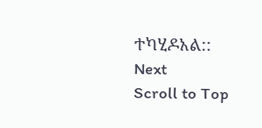ተካሂዶአል::
Next
Scroll to Top